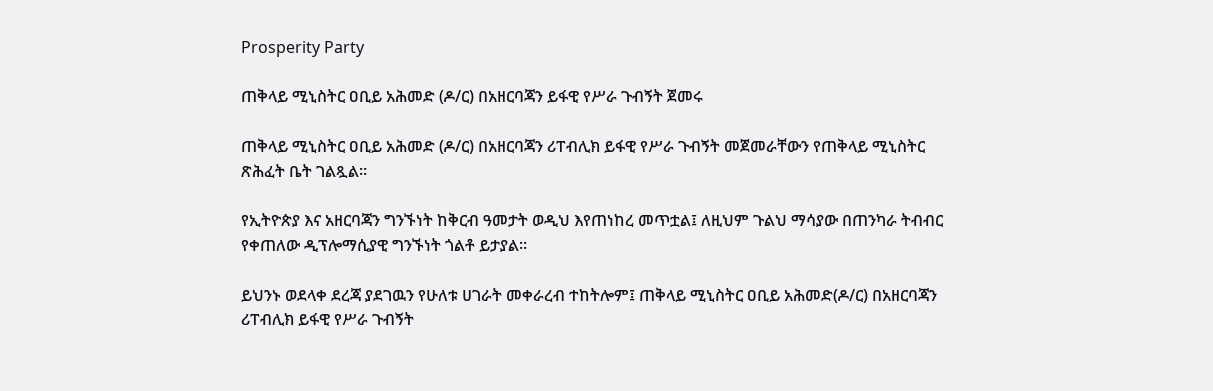Prosperity Party

ጠቅላይ ሚኒስትር ዐቢይ አሕመድ (ዶ/ር) በአዘርባጃን ይፋዊ የሥራ ጉብኝት ጀመሩ

ጠቅላይ ሚኒስትር ዐቢይ አሕመድ (ዶ/ር) በአዘርባጃን ሪፐብሊክ ይፋዊ የሥራ ጉብኝት መጀመራቸውን የጠቅላይ ሚኒስትር ጽሕፈት ቤት ገልጿል።

የኢትዮጵያ እና አዘርባጃን ግንኙነት ከቅርብ ዓመታት ወዲህ እየጠነከረ መጥቷል፤ ለዚህም ጉልህ ማሳያው በጠንካራ ትብብር የቀጠለው ዲፕሎማሲያዊ ግንኙነት ጎልቶ ይታያል።

ይህንኑ ወደላቀ ደረጃ ያደገዉን የሁለቱ ሀገራት መቀራረብ ተከትሎም፤ ጠቅላይ ሚኒስትር ዐቢይ አሕመድ(ዶ/ር) በአዘርባጃን ሪፐብሊክ ይፋዊ የሥራ ጉብኝት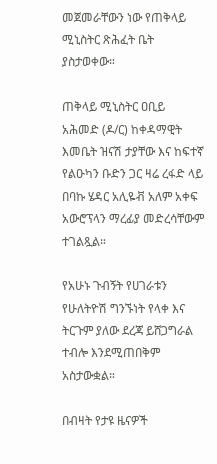መጀመራቸውን ነው የጠቅላይ ሚኒስትር ጽሕፈት ቤት ያስታወቀው።

ጠቅላይ ሚኒስትር ዐቢይ አሕመድ (ዶ/ር) ከቀዳማዊት እመቤት ዝናሽ ታያቸው እና ከፍተኛ የልዑካን ቡድን ጋር ዛሬ ረፋድ ላይ በባኩ ሄዳር አሊዬቭ አለም አቀፍ አውሮፕላን ማረፊያ መድረሳቸውም ተገልጿል።

የአሁኑ ጉብኝት የሀገራቱን የሁለትዮሽ ግንኙነት የላቀ እና ትርጉም ያለው ደረጃ ይሸጋግራል ተብሎ እንደሚጠበቅም አስታውቋል።

በብዛት የታዩ ዜናዎች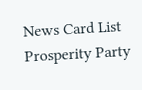News Card List
Prosperity Party